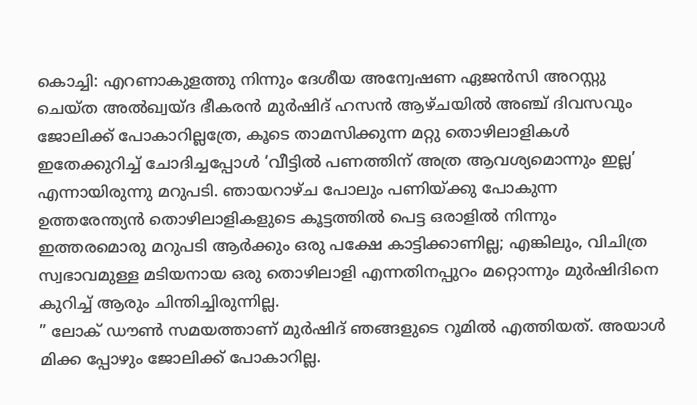കൊച്ചി: എറണാകുളത്തു നിന്നും ദേശീയ അന്വേഷണ ഏജൻസി അറസ്റ്റു ചെയ്ത അൽഖ്വയ്ദ ഭീകരൻ മുർഷിദ് ഹസൻ ആഴ്ചയിൽ അഞ്ച് ദിവസവും ജോലിക്ക് പോകാറില്ലത്രേ, കൂടെ താമസിക്കുന്ന മറ്റു തൊഴിലാളികൾ ഇതേക്കുറിച്ച് ചോദിച്ചപ്പോൾ ‘വീട്ടിൽ പണത്തിന് അത്ര ആവശ്യമൊന്നും ഇല്ല’ എന്നായിരുന്നു മറുപടി. ഞായറാഴ്ച പോലും പണിയ്ക്കു പോകുന്ന ഉത്തരേന്ത്യൻ തൊഴിലാളികളുടെ കൂട്ടത്തിൽ പെട്ട ഒരാളിൽ നിന്നും ഇത്തരമൊരു മറുപടി ആർക്കും ഒരു പക്ഷേ കാട്ടിക്കാണില്ല; എങ്കിലും, വിചിത്ര സ്വഭാവമുള്ള മടിയനായ ഒരു തൊഴിലാളി എന്നതിനപ്പുറം മറ്റൊന്നും മുർഷിദിനെ കുറിച്ച് ആരും ചിന്തിച്ചിരുന്നില്ല.
” ലോക് ഡൗൺ സമയത്താണ് മുർഷിദ് ഞങ്ങളുടെ റൂമിൽ എത്തിയത്. അയാൾ മിക്ക പ്പോഴും ജോലിക്ക് പോകാറില്ല.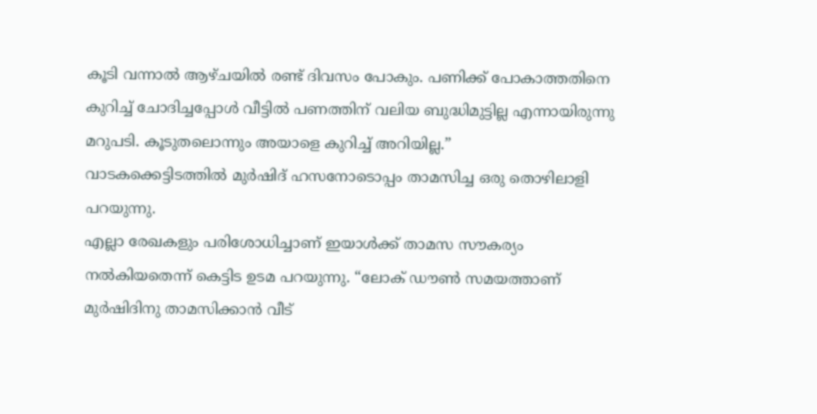കൂടി വന്നാൽ ആഴ്ചയിൽ രണ്ട് ദിവസം പോകും. പണിക്ക് പോകാത്തതിനെ കുറിച്ച് ചോദിച്ചപ്പോൾ വീട്ടിൽ പണത്തിന് വലിയ ബുദ്ധിമുട്ടില്ല എന്നായിരുന്നു മറുപടി. കൂടുതലൊന്നും അയാളെ കുറിച്ച് അറിയില്ല.”
വാടകക്കെട്ടിടത്തിൽ മുർഷിദ് ഹസനോടൊപ്പം താമസിച്ച ഒരു തൊഴിലാളി പറയുന്നു.
എല്ലാ രേഖകളും പരിശോധിച്ചാണ് ഇയാൾക്ക് താമസ സൗകര്യം നൽകിയതെന്ന് കെട്ടിട ഉടമ പറയുന്നു. “ലോക് ഡൗൺ സമയത്താണ് മുർഷിദിനു താമസിക്കാൻ വീട്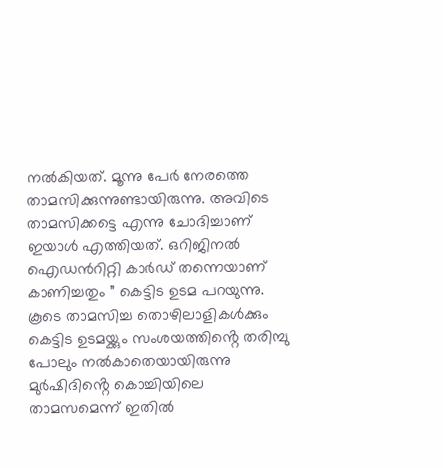നൽകിയത്. മൂന്നു പേർ നേരത്തെ താമസിക്കുന്നുണ്ടായിരുന്നു. അവിടെ താമസിക്കട്ടെ എന്നു ചോദിച്ചാണ് ഇയാൾ എത്തിയത്. ഒറിജിനൽ ഐഡൻറിറ്റി കാർഡ് തന്നെയാണ് കാണിച്ചതും ” കെട്ടിട ഉടമ പറയുന്നു.
കൂടെ താമസിച്ച തൊഴിലാളികൾക്കും കെട്ടിട ഉടമയ്ക്കും സംശയത്തിൻ്റെ തരിമ്പു പോലും നൽകാതെയായിരുന്നു മുർഷിദിൻ്റെ കൊച്ചിയിലെ താമസമെന്ന് ഇതിൽ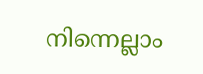നിന്നെല്ലാം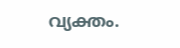വ്യക്തം.